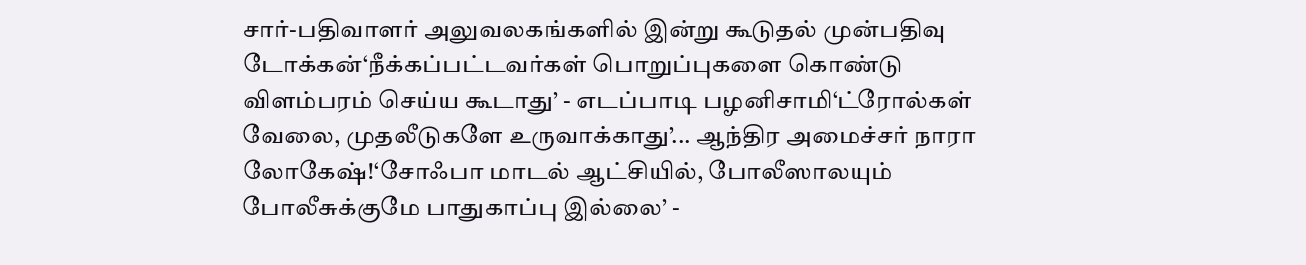சார்-பதிவாளர் அலுவலகங்களில் இன்று கூடுதல் முன்பதிவு டோக்கன்‘நீக்கப்பட்டவர்கள் பொறுப்புகளை கொண்டு விளம்பரம் செய்ய கூடாது’ - எடப்பாடி பழனிசாமி‘ட்ரோல்கள் வேலை, முதலீடுகளே உருவாக்காது’... ஆந்திர அமைச்சர் நாரா லோகேஷ்!‘சோஃபா மாடல் ஆட்சியில், போலீஸாலயும் போலீசுக்குமே பாதுகாப்பு இல்லை’ -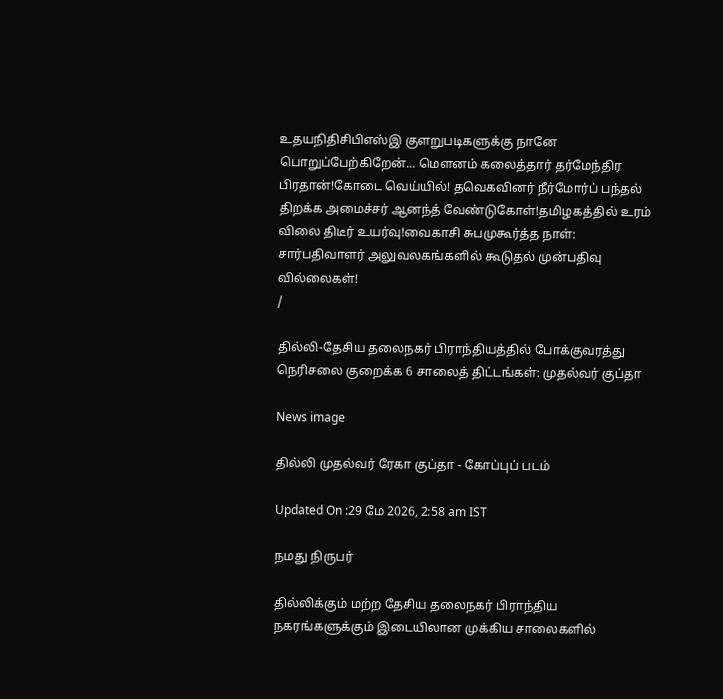உதயநிதிசிபிஎஸ்இ குளறுபடிகளுக்கு நானே பொறுப்பேற்கிறேன்... மௌனம் கலைத்தார் தர்மேந்திர பிரதான்!கோடை வெய்யில்! தவெகவினர் நீர்மோர்ப் பந்தல் திறக்க அமைச்சர் ஆனந்த் வேண்டுகோள்!தமிழகத்தில் உரம் விலை திடீர் உயர்வு!வைகாசி சுபமுகூர்த்த நாள்: சார்பதிவாளர் அலுவலகங்களில் கூடுதல் முன்பதிவு வில்லைகள்!
/

தில்லி-தேசிய தலைநகர் பிராந்தியத்தில் போக்குவரத்து நெரிசலை குறைக்க 6 சாலைத் திட்டங்கள்: முதல்வர் குப்தா

News image

தில்லி முதல்வர் ரேகா குப்தா - கோப்புப் படம்

Updated On :29 மே 2026, 2:58 am IST

நமது நிருபர்

தில்லிக்கும் மற்ற தேசிய தலைநகர் பிராந்திய நகரங்களுக்கும் இடையிலான முக்கிய சாலைகளில்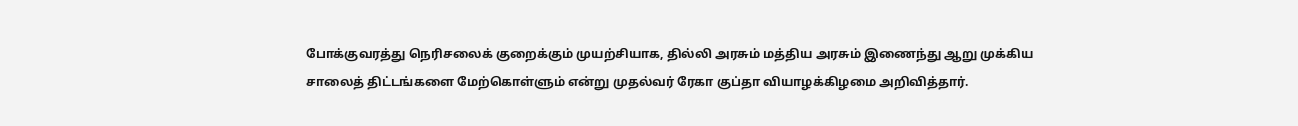போக்குவரத்து நெரிசலைக் குறைக்கும் முயற்சியாக, தில்லி அரசும் மத்திய அரசும் இணைந்து ஆறு முக்கிய சாலைத் திட்டங்களை மேற்கொள்ளும் என்று முதல்வர் ரேகா குப்தா வியாழக்கிழமை அறிவித்தார்.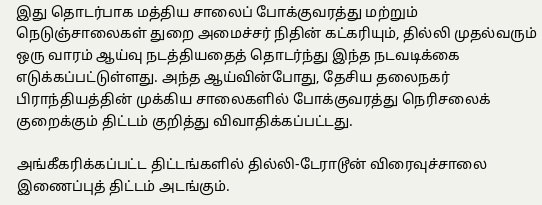இது தொடர்பாக மத்திய சாலைப் போக்குவரத்து மற்றும் நெடுஞ்சாலைகள் துறை அமைச்சர் நிதின் கட்கரியும், தில்லி முதல்வரும் ஒரு வாரம் ஆய்வு நடத்தியதைத் தொடர்ந்து இந்த நடவடிக்கை எடுக்கப்பட்டுள்ளது. அந்த ஆய்வின்போது, தேசிய தலைநகர் பிராந்தியத்தின் முக்கிய சாலைகளில் போக்குவரத்து நெரிசலைக் குறைக்கும் திட்டம் குறித்து விவாதிக்கப்பட்டது.

அங்கீகரிக்கப்பட்ட திட்டங்களில் தில்லி-டேராடூன் விரைவுச்சாலை இணைப்புத் திட்டம் அடங்கும்.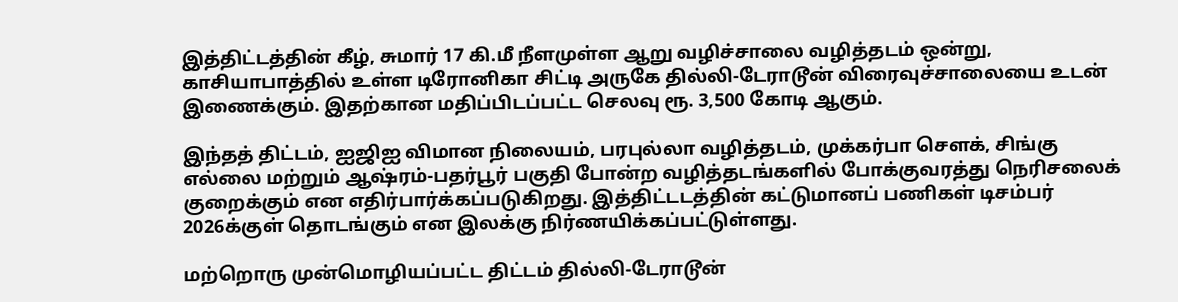இத்திட்டத்தின் கீழ், சுமார் 17 கி.மீ நீளமுள்ள ஆறு வழிச்சாலை வழித்தடம் ஒன்று, காசியாபாத்தில் உள்ள டிரோனிகா சிட்டி அருகே தில்லி-டேராடூன் விரைவுச்சாலையை உடன் இணைக்கும். இதற்கான மதிப்பிடப்பட்ட செலவு ரூ. 3,500 கோடி ஆகும்.

இந்தத் திட்டம், ஐஜிஐ விமான நிலையம், பரபுல்லா வழித்தடம், முக்கர்பா சௌக், சிங்கு எல்லை மற்றும் ஆஷ்ரம்-பதர்பூர் பகுதி போன்ற வழித்தடங்களில் போக்குவரத்து நெரிசலைக் குறைக்கும் என எதிர்பார்க்கப்படுகிறது. இத்திட்டடத்தின் கட்டுமானப் பணிகள் டிசம்பர் 2026க்குள் தொடங்கும் என இலக்கு நிர்ணயிக்கப்பட்டுள்ளது.

மற்றொரு முன்மொழியப்பட்ட திட்டம் தில்லி-டேராடூன்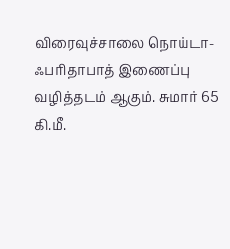விரைவுச்சாலை நொய்டா-ஃபரிதாபாத் இணைப்பு வழித்தடம் ஆகும். சுமார் 65 கி.மீ.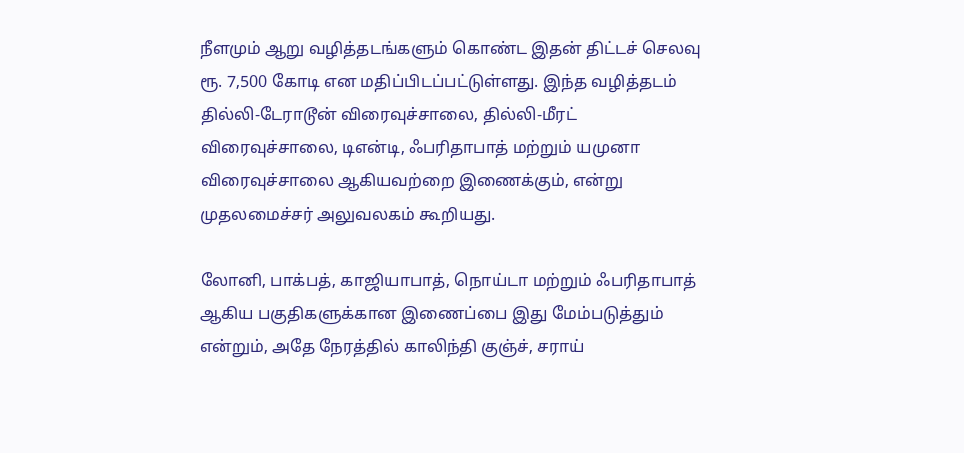நீளமும் ஆறு வழித்தடங்களும் கொண்ட இதன் திட்டச் செலவு ரூ. 7,500 கோடி என மதிப்பிடப்பட்டுள்ளது. இந்த வழித்தடம் தில்லி-டேராடூன் விரைவுச்சாலை, தில்லி-மீரட் விரைவுச்சாலை, டிஎன்டி, ஃபரிதாபாத் மற்றும் யமுனா விரைவுச்சாலை ஆகியவற்றை இணைக்கும், என்று முதலமைச்சர் அலுவலகம் கூறியது.

லோனி, பாக்பத், காஜியாபாத், நொய்டா மற்றும் ஃபரிதாபாத் ஆகிய பகுதிகளுக்கான இணைப்பை இது மேம்படுத்தும் என்றும், அதே நேரத்தில் காலிந்தி குஞ்ச், சராய்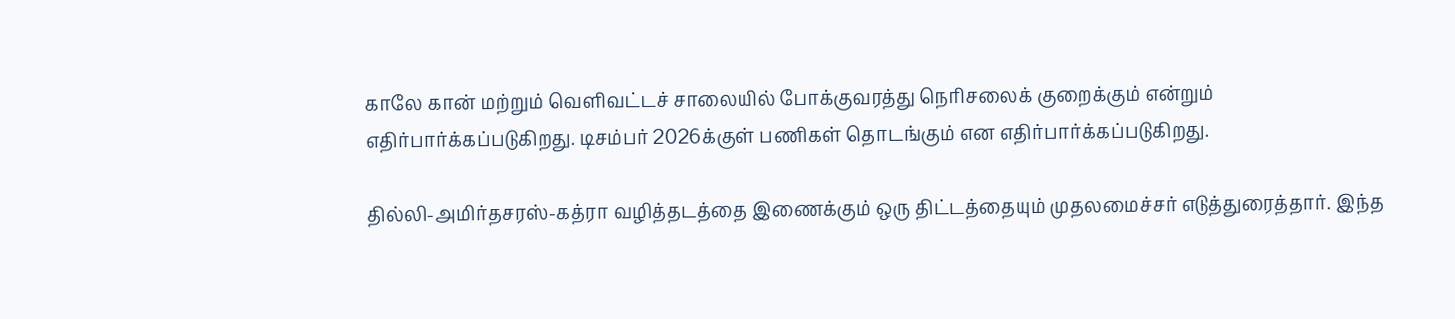காலே கான் மற்றும் வெளிவட்டச் சாலையில் போக்குவரத்து நெரிசலைக் குறைக்கும் என்றும் எதிர்பார்க்கப்படுகிறது. டிசம்பர் 2026க்குள் பணிகள் தொடங்கும் என எதிர்பார்க்கப்படுகிறது.

தில்லி-அமிர்தசரஸ்-கத்ரா வழித்தடத்தை இணைக்கும் ஒரு திட்டத்தையும் முதலமைச்சர் எடுத்துரைத்தார். இந்த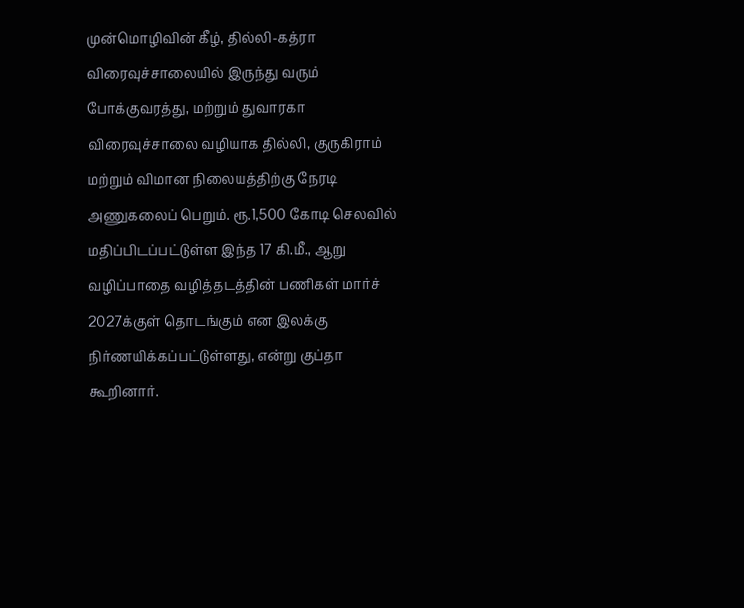முன்மொழிவின் கீழ், தில்லி-கத்ரா விரைவுச்சாலையில் இருந்து வரும் போக்குவரத்து, மற்றும் துவாரகா விரைவுச்சாலை வழியாக தில்லி, குருகிராம் மற்றும் விமான நிலையத்திற்கு நேரடி அணுகலைப் பெறும். ரூ.1,500 கோடி செலவில் மதிப்பிடப்பட்டுள்ள இந்த 17 கி.மீ., ஆறு வழிப்பாதை வழித்தடத்தின் பணிகள் மார்ச் 2027க்குள் தொடங்கும் என இலக்கு நிர்ணயிக்கப்பட்டுள்ளது, என்று குப்தா கூறினார்.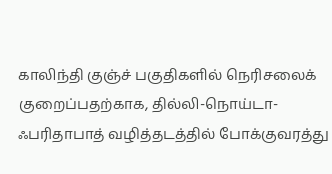காலிந்தி குஞ்ச் பகுதிகளில் நெரிசலைக் குறைப்பதற்காக, தில்லி-நொய்டா-ஃபரிதாபாத் வழித்தடத்தில் போக்குவரத்து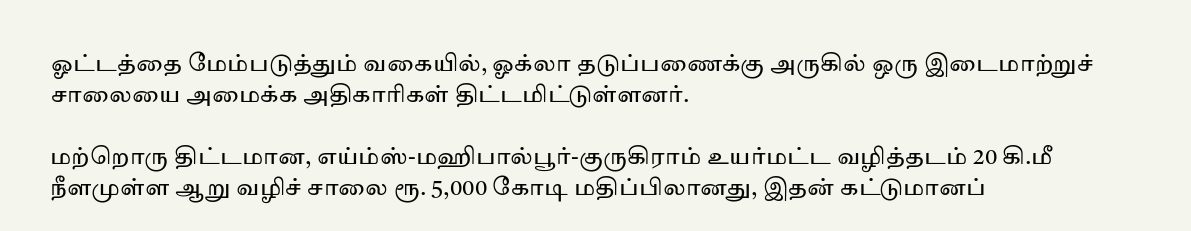ஓட்டத்தை மேம்படுத்தும் வகையில், ஓக்லா தடுப்பணைக்கு அருகில் ஒரு இடைமாற்றுச் சாலையை அமைக்க அதிகாரிகள் திட்டமிட்டுள்ளனர்.

மற்றொரு திட்டமான, எய்ம்ஸ்-மஹிபால்பூர்-குருகிராம் உயர்மட்ட வழித்தடம் 20 கி.மீ நீளமுள்ள ஆறு வழிச் சாலை ரூ. 5,000 கோடி மதிப்பிலானது, இதன் கட்டுமானப்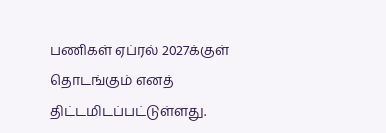பணிகள் ஏப்ரல் 2027க்குள் தொடங்கும் எனத் திட்டமிடப்பட்டுள்ளது.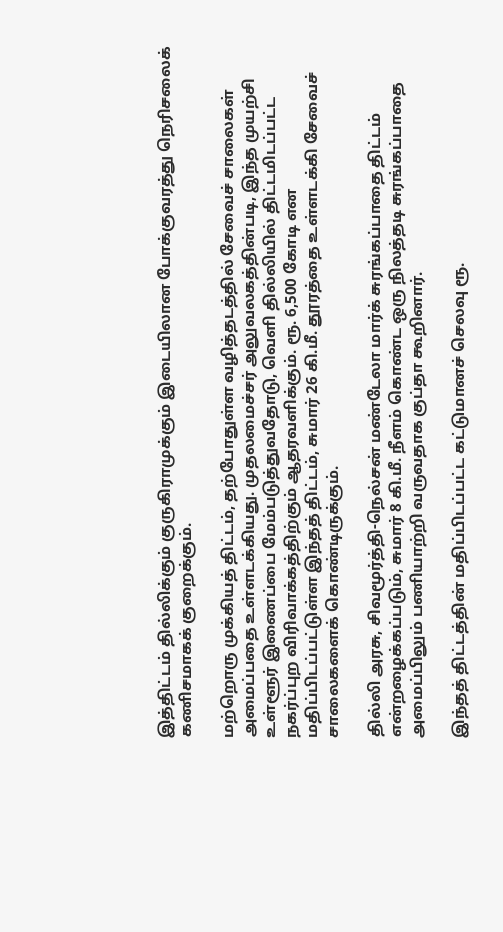இத்திட்டம் தில்லிக்கும் குருகிராமுக்கும் இடையிலான போக்குவரத்து நெரிசலைக் கணிசமாகக் குறைக்கும்.

மற்றொரு முக்கியத் திட்டம், தற்போதுள்ள வழித்தடத்தில் சேவைச் சாலைகள் அமைப்பதை உள்ளடக்கியது. முதலமைச்சர் அலுவலகத்தின்படி, இந்த முயற்சி உள்ளூர் இணைப்பை மேம்படுத்துவதோடு, வெளி தில்லியில் திட்டமிடப்பட்ட நகர்ப்புற விரிவாக்கத்திற்கும் ஆதரவளிக்கும். ரூ. 6,500 கோடி என மதிப்பிடப்பட்டுள்ள இந்தத் திட்டம், சுமார் 26 கி.மீ. தூரத்தை உள்ளடக்கி சேவைச் சாலைகளைக் கொண்டிருக்கும்.

தில்லி அரசு, சிவமூர்த்தி-நெல்சன் மண்டேலா மார்க் சுரங்கப்பாதை திட்டம் என்றழைக்கப்படும், சுமார் 8 கி.மீ. நீளம் கொண்ட ஒரு நிலத்தடி சுரங்கப்பாதை அமைப்பிலும் பணியாற்றி வருவதாக குப்தா கூறினார்.

இந்தத் திட்டத்தின் மதிப்பிடப்பட்ட கட்டுமானச் செலவு ரூ.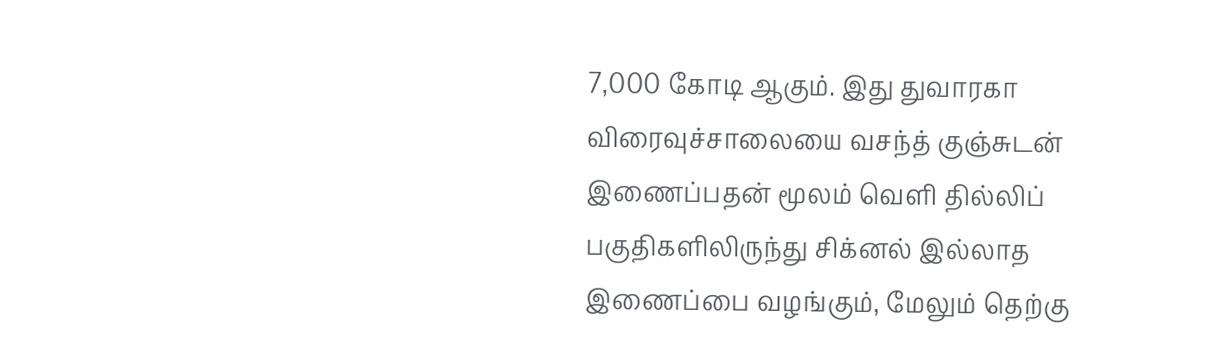7,000 கோடி ஆகும். இது துவாரகா விரைவுச்சாலையை வசந்த் குஞ்சுடன் இணைப்பதன் மூலம் வெளி தில்லிப் பகுதிகளிலிருந்து சிக்னல் இல்லாத இணைப்பை வழங்கும், மேலும் தெற்கு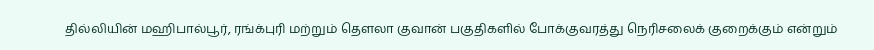தில்லியின் மஹிபால்பூர், ரங்க்புரி மற்றும் தௌலா குவான் பகுதிகளில் போக்குவரத்து நெரிசலைக் குறைக்கும் என்றும்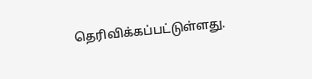தெரிவிக்கப்பட்டுள்ளது.